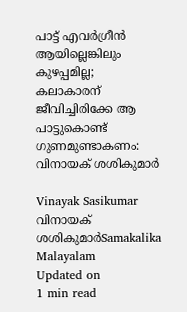പാട്ട് എവർഗ്രീൻ ആയില്ലെങ്കിലും കുഴപ്പമില്ല; കലാകാരന് ജീവിച്ചിരിക്കേ ആ പാട്ടുകൊണ്ട് ഗുണമുണ്ടാകണം: വിനായക് ശശികുമാർ

Vinayak Sasikumar
വിനായക് ശശികുമാർSamakalika Malayalam
Updated on
1 min read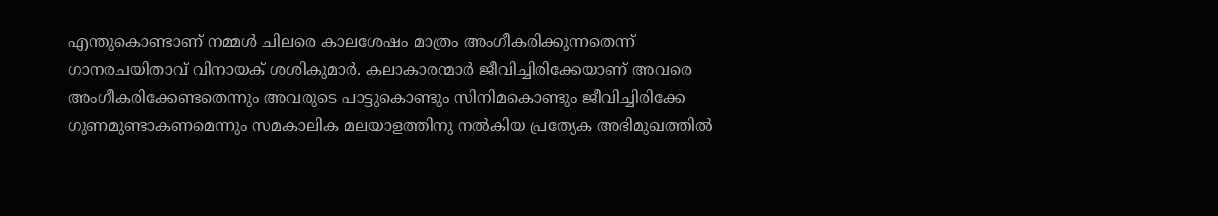എന്തുകൊണ്ടാണ് നമ്മള്‍ ചിലരെ കാലശേഷം മാത്രം അംഗീകരിക്കുന്നതെന്ന് ഗാനരചയിതാവ് വിനായക് ശശികുമാർ. കലാകാരന്മാർ ജീവിച്ചിരിക്കേയാണ് അവരെ അംഗീകരിക്കേണ്ടതെന്നും അവരുടെ പാട്ടുകൊണ്ടും സിനിമകൊണ്ടും ജീവിച്ചിരിക്കേ ഗുണമുണ്ടാകണമെന്നും സമകാലിക മലയാളത്തിനു നൽകിയ പ്രത്യേക അഭിമുഖത്തിൽ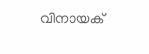വിനായക്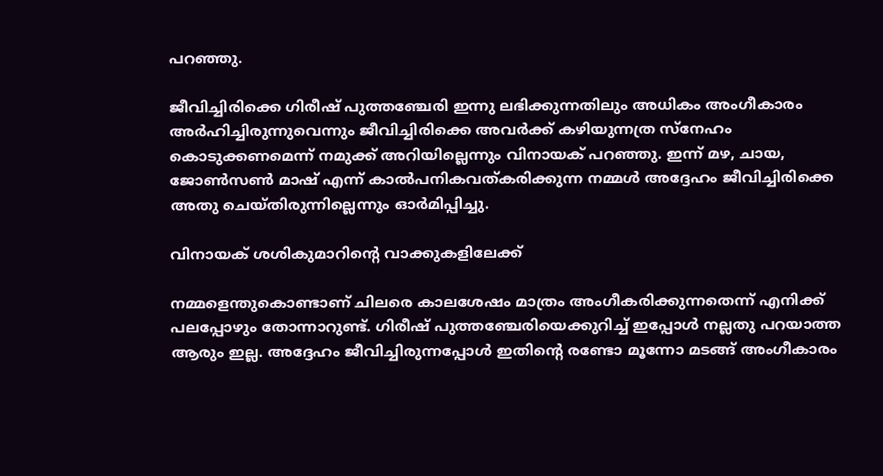പറഞ്ഞു.

ജീവിച്ചിരിക്കെ ഗിരീഷ് പുത്തഞ്ചേരി ഇന്നു ലഭിക്കുന്നതിലും അധികം അംഗീകാരം അർഹിച്ചിരുന്നുവെന്നും ജീവിച്ചിരിക്കെ അവർക്ക് കഴിയുന്നത്ര സ്നേഹം കൊടുക്കണമെന്ന് നമുക്ക് അറിയില്ലെന്നും വിനായക് പറഞ്ഞു. ഇന്ന് മഴ, ചായ, ജോൺസൺ മാഷ് എന്ന് കാൽപനികവത്കരിക്കുന്ന നമ്മൾ അദ്ദേഹം ജീവിച്ചിരിക്കെ അതു ചെയ്തിരുന്നില്ലെന്നും ഓർമിപ്പിച്ചു.

വിനായക് ശശികുമാറിന്റെ വാക്കുകളിലേക്ക്

നമ്മളെന്തുകൊണ്ടാണ് ചിലരെ കാലശേഷം മാത്രം അംഗീകരിക്കുന്നതെന്ന് എനിക്ക് പലപ്പോഴും തോന്നാറുണ്ട്. ഗിരീഷ് പുത്തഞ്ചേരിയെക്കുറിച്ച് ഇപ്പോൾ നല്ലതു പറയാത്ത ആരും ഇല്ല. അദ്ദേഹം ജീവിച്ചിരുന്നപ്പോൾ ഇതിന്റെ രണ്ടോ മൂന്നോ മടങ്ങ് അംഗീകാരം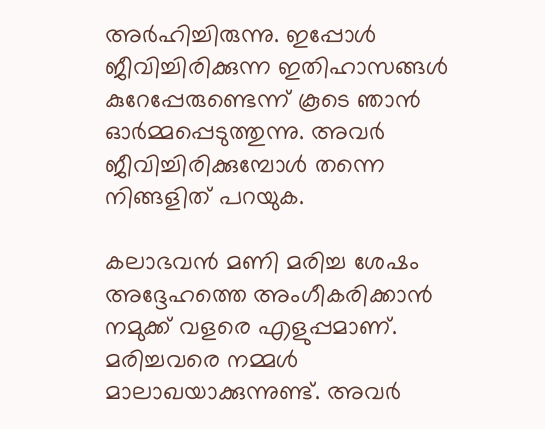അർഹിച്ചിരുന്നു. ഇപ്പോൾ ജീവിച്ചിരിക്കുന്ന ഇതിഹാസങ്ങള്‍ കുറേപ്പേരുണ്ടെന്ന് കൂടെ ഞാൻ ഓർമ്മപ്പെടുത്തുന്നു. അവർ ജീവിച്ചിരിക്കുമ്പോൾ തന്നെ നിങ്ങളിത് പറയുക.

കലാഭവൻ മണി മരിച്ച ശേഷം അദ്ദേഹത്തെ അംഗീകരിക്കാൻ നമുക്ക് വളരെ എളുപ്പമാണ്. മരിച്ചവരെ നമ്മൾ മാലാഖയാക്കുന്നുണ്ട്. അവർ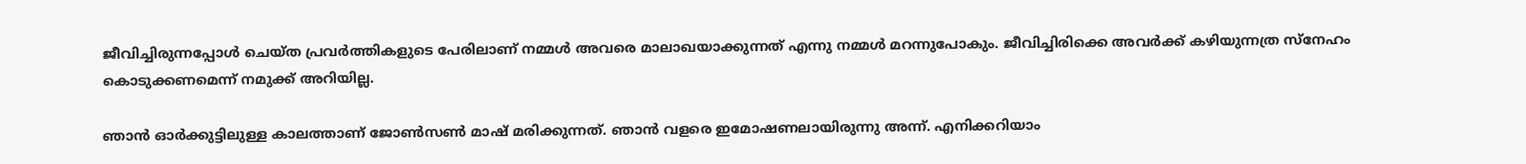ജീവിച്ചിരുന്നപ്പോൾ ചെയ്ത പ്രവർത്തികളുടെ പേരിലാണ് നമ്മൾ അവരെ മാലാഖയാക്കുന്നത് എന്നു നമ്മൾ മറന്നുപോകും. ജീവിച്ചിരിക്കെ അവർക്ക് കഴിയുന്നത്ര സ്നേഹം കൊടുക്കണമെന്ന് നമുക്ക് അറിയില്ല.

ഞാൻ ഓർക്കുട്ടിലുള്ള കാലത്താണ് ജോൺസൺ മാഷ് മരിക്കുന്നത്. ഞാൻ വളരെ ഇമോഷണലായിരുന്നു അന്ന്. എനിക്കറിയാം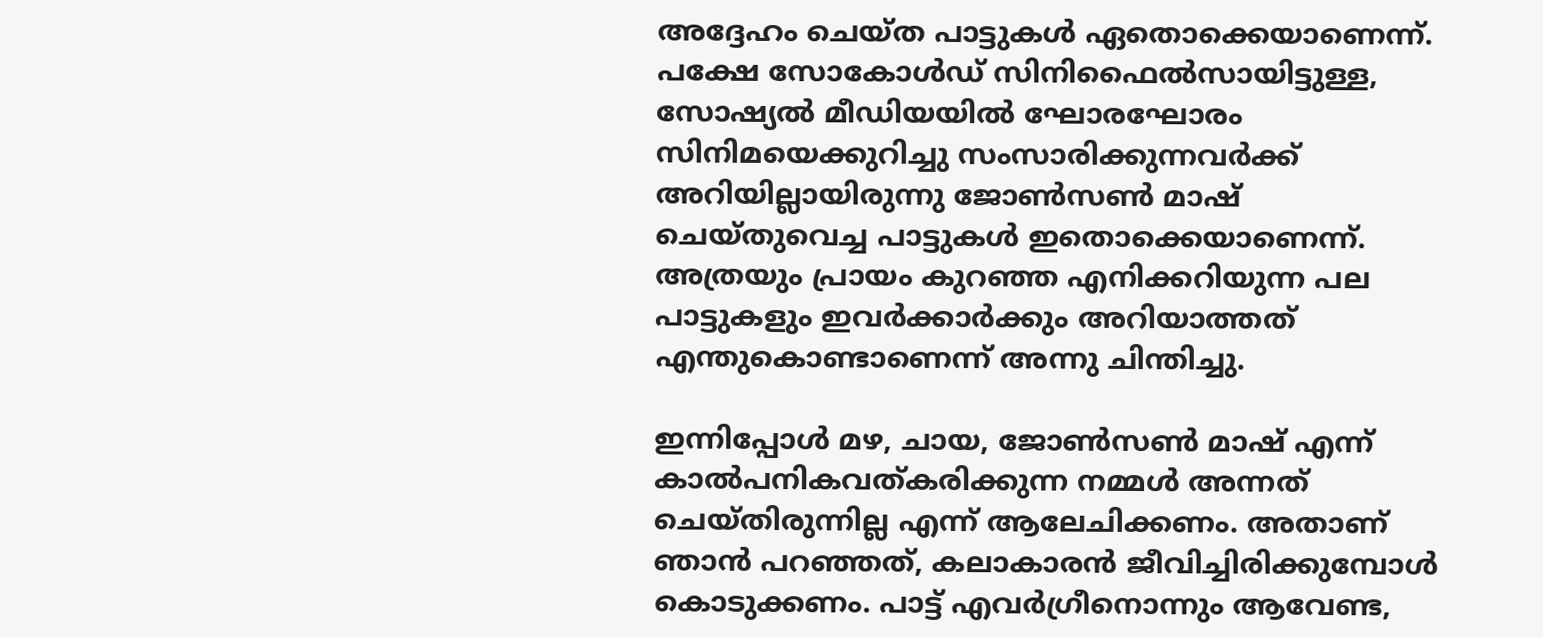അദ്ദേഹം ചെയ്ത പാട്ടുകൾ ഏതൊക്കെയാണെന്ന്. പക്ഷേ സോകോൾഡ് സിനിഫൈൽസായിട്ടുള്ള, സോഷ്യൽ മീഡിയയിൽ ഘോരഘോരം സിനിമയെക്കുറിച്ചു സംസാരിക്കുന്നവർക്ക് അറിയില്ലായിരുന്നു ജോൺസൺ മാഷ് ചെയ്തുവെച്ച പാട്ടുകൾ ഇതൊക്കെയാണെന്ന്. അത്രയും പ്രായം കുറഞ്ഞ എനിക്കറിയുന്ന പല പാ‌ട്ടുകളും ഇവർക്കാർക്കും അറിയാത്തത് എന്തുകൊണ്ടാണെന്ന് അന്നു ചിന്തിച്ചു.

ഇന്നിപ്പോൾ മഴ, ചായ, ജോൺസൺ മാഷ് എന്ന് കാൽപനികവത്കരിക്കുന്ന നമ്മൾ അന്നത് ചെയ്തിരുന്നില്ല എന്ന് ആലേചിക്കണം. അതാണ് ഞാൻ പറഞ്ഞത്, കലാകാരൻ ജീവിച്ചിരിക്കുമ്പോൾ കൊ‌ടുക്കണം. പാട്ട് എവർഗ്രീനൊന്നും ആവേണ്ട,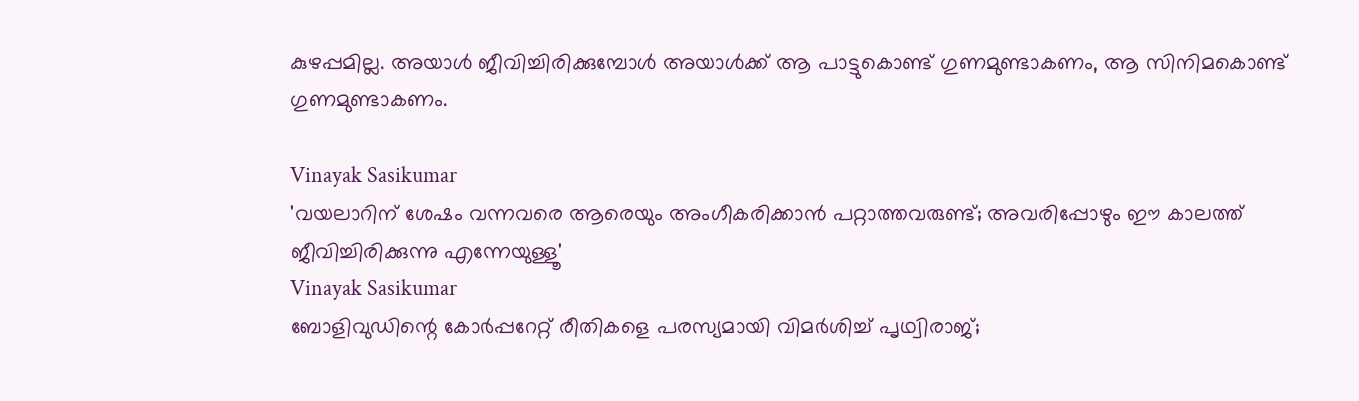കുഴപ്പമില്ല. അയാൾ ജീവിച്ചിരിക്കുമ്പോൾ അയാൾക്ക് ആ പാട്ടുകൊണ്ട് ഗുണമുണ്ടാകണം, ആ സിനിമകൊണ്ട് ഗുണമുണ്ടാകണം.

Vinayak Sasikumar
'വയലാറിന് ശേഷം വന്നവരെ ആരെയും അംഗീകരിക്കാൻ പറ്റാത്തവരുണ്ട്; അവരിപ്പോഴും ഈ കാലത്ത് ജീവിച്ചിരിക്കുന്നു എന്നേയുള്ളൂ'
Vinayak Sasikumar
ബോളിവുഡിന്റെ കോര്‍പ്പറേറ്റ് രീതികളെ പരസ്യമായി വിമര്‍ശിച്ച് പൃഥ്വിരാജ്;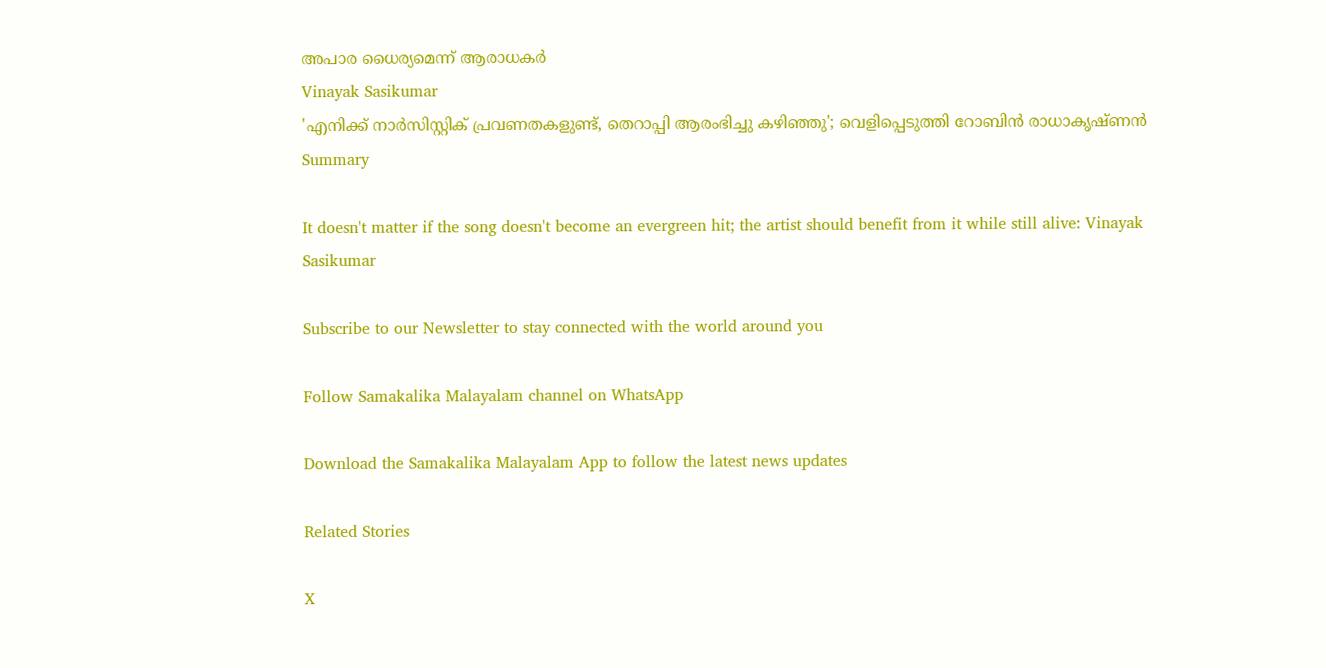അപാര ധൈര്യമെന്ന് ആരാധകര്‍
Vinayak Sasikumar
'എനിക്ക് നാര്‍സിസ്റ്റിക് പ്രവണതകളുണ്ട്, തെറാപ്പി ആരംഭിച്ചു കഴിഞ്ഞു'; വെളിപ്പെടുത്തി റോബിന്‍ രാധാകൃഷ്ണന്‍
Summary

It doesn't matter if the song doesn't become an evergreen hit; the artist should benefit from it while still alive: Vinayak Sasikumar

Subscribe to our Newsletter to stay connected with the world around you

Follow Samakalika Malayalam channel on WhatsApp

Download the Samakalika Malayalam App to follow the latest news updates

Related Stories

X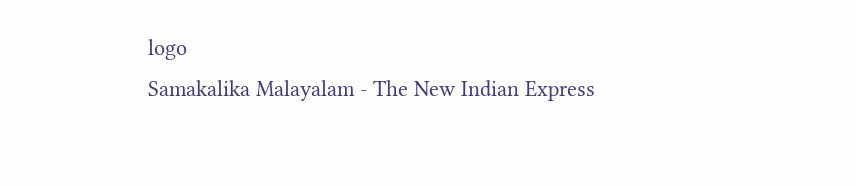logo
Samakalika Malayalam - The New Indian Express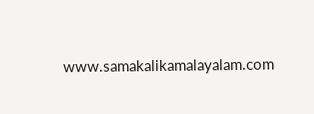www.samakalikamalayalam.com